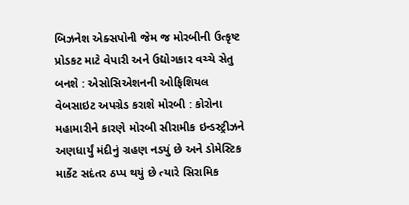બિઝનેશ એક્સપોની જેમ જ મોરબીની ઉત્કૃષ્ટ પ્રોડકટ માટે વેપારી અને ઉદ્યોગકાર વચ્ચે સેતુ બનશે : એસોસિએશનની ઓફિશિયલ વેબસાઇટ અપગ્રેડ કરાશે મોરબી : કોરોના મહામારીને કારણે મોરબી સીરામીક ઇન્ડસ્ટ્રીઝને અણધાર્યું મંદીનું ગ્રહણ નડયું છે અને ડોમેસ્ટિક માર્કેટ સદંતર ઠપ્પ થયું છે ત્યારે સિરામિક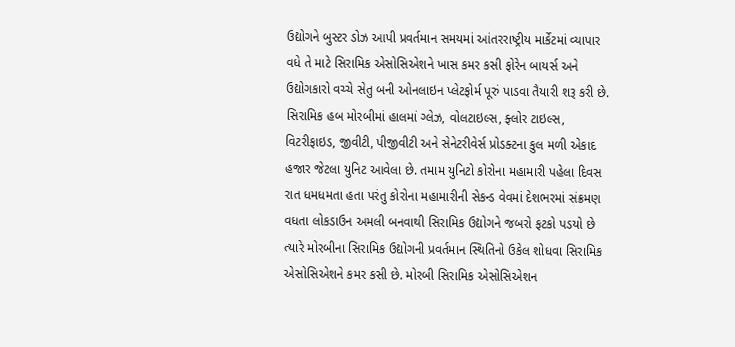ઉદ્યોગને બુસ્ટર ડોઝ આપી પ્રવર્તમાન સમયમાં આંતરરાષ્ટ્રીય માર્કેટમાં વ્યાપાર વધે તે માટે સિરામિક એસોસિએશને ખાસ કમર કસી ફોરેન બાયર્સ અને ઉદ્યોગકારો વચ્ચે સેતુ બની ઓનલાઇન પ્લેટફોર્મ પૂરું પાડવા તૈયારી શરૂ કરી છે. સિરામિક હબ મોરબીમાં હાલમાં ગ્લેઝ, વોલટાઇલ્સ, ફ્લોર ટાઇલ્સ, વિટરીફાઇડ, જીવીટી, પીજીવીટી અને સેનેટરીવેર્સ પ્રોડક્ટના કુલ મળી એકાદ હજાર જેટલા યુનિટ આવેલા છે. તમામ યુનિટો કોરોના મહામારી પહેલા દિવસ રાત ધમધમતા હતા પરંતુ કોરોના મહામારીની સેકન્ડ વેવમાં દેશભરમાં સંક્રમણ વધતા લોકડાઉન અમલી બનવાથી સિરામિક ઉદ્યોગને જબરો ફટકો પડયો છે ત્યારે મોરબીના સિરામિક ઉદ્યોગની પ્રવર્તમાન સ્થિતિનો ઉકેલ શોધવા સિરામિક એસોસિએશને કમર કસી છે. મોરબી સિરામિક એસોસિએશન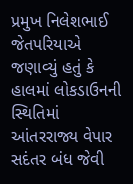પ્રમુખ નિલેશભાઈ જેતપરિયાએ જણાવ્યું હતું કે હાલમાં લોકડાઉનની સ્થિતિમાં આંતરરાજ્ય વેપાર સદંતર બંધ જેવી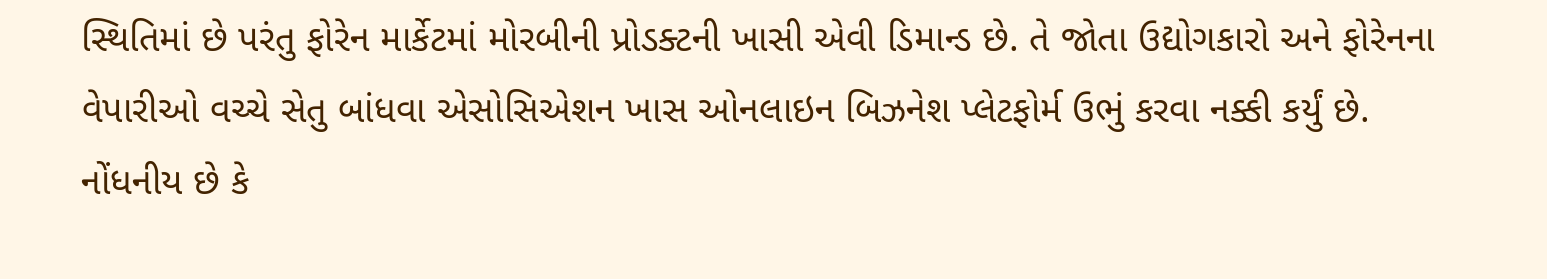સ્થિતિમાં છે પરંતુ ફોરેન માર્કેટમાં મોરબીની પ્રોડક્ટની ખાસી એવી ડિમાન્ડ છે. તે જોતા ઉદ્યોગકારો અને ફોરેનના વેપારીઓ વચ્ચે સેતુ બાંધવા એસોસિએશન ખાસ ઓનલાઇન બિઝનેશ પ્લેટફોર્મ ઉભું કરવા નક્કી કર્યું છે. નોંધનીય છે કે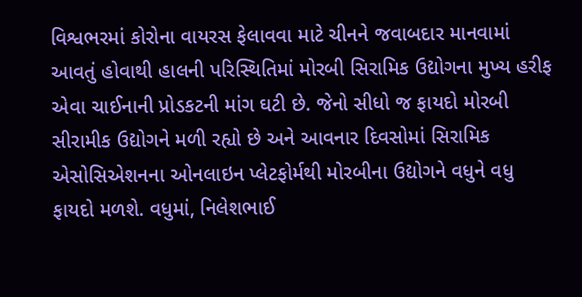વિશ્વભરમાં કોરોના વાયરસ ફેલાવવા માટે ચીનને જવાબદાર માનવામાં આવતું હોવાથી હાલની પરિસ્થિતિમાં મોરબી સિરામિક ઉદ્યોગના મુખ્ય હરીફ એવા ચાઈનાની પ્રોડકટની માંગ ઘટી છે. જેનો સીધો જ ફાયદો મોરબી સીરામીક ઉદ્યોગને મળી રહ્યો છે અને આવનાર દિવસોમાં સિરામિક એસોસિએશનના ઓનલાઇન પ્લેટફોર્મથી મોરબીના ઉદ્યોગને વધુને વધુ ફાયદો મળશે. વધુમાં, નિલેશભાઈ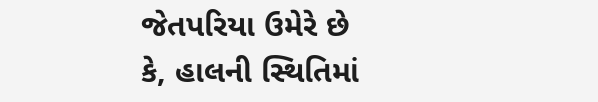જેતપરિયા ઉમેરે છે કે, હાલની સ્થિતિમાં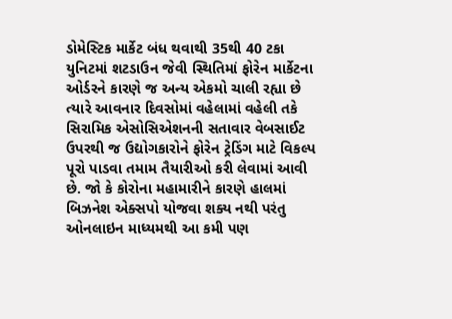ડોમેસ્ટિક માર્કેટ બંધ થવાથી 35થી 40 ટકા યુનિટમાં શટડાઉન જેવી સ્થિતિમાં ફોરેન માર્કેટના ઓર્ડરને કારણે જ અન્ય એકમો ચાલી રહ્યા છે ત્યારે આવનાર દિવસોમાં વહેલામાં વહેલી તકે સિરામિક એસોસિએશનની સતાવાર વેબસાઈટ ઉપરથી જ ઉદ્યોગકારોને ફોરેન ટ્રેડિંગ માટે વિકલ્પ પૂરો પાડવા તમામ તૈયારીઓ કરી લેવામાં આવી છે. જો કે કોરોના મહામારીને કારણે હાલમાં બિઝનેશ એક્સપો યોજવા શક્ય નથી પરંતુ ઓનલાઇન માધ્યમથી આ કમી પણ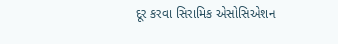દૂર કરવા સિરામિક એસોસિએશન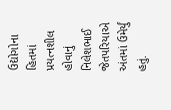ઉદ્યોગોના હિતમાં પ્રયત્નશીલ હોવાનું નિલેશભાઈ જેતપરિયાએ અંતમાં ઉમેર્યું હતું.